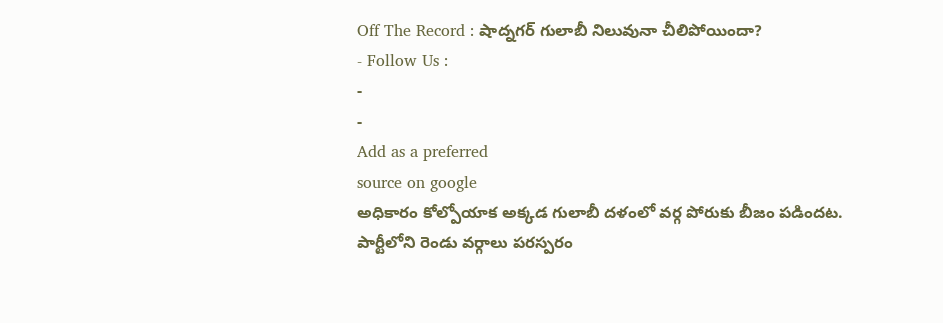Off The Record : షాద్నగర్ గులాబీ నిలువునా చీలిపోయిందా?
- Follow Us :
-
-
Add as a preferred
source on google
అధికారం కోల్పోయాక అక్కడ గులాబీ దళంలో వర్గ పోరుకు బీజం పడిందట. పార్టీలోని రెండు వర్గాలు పరస్పరం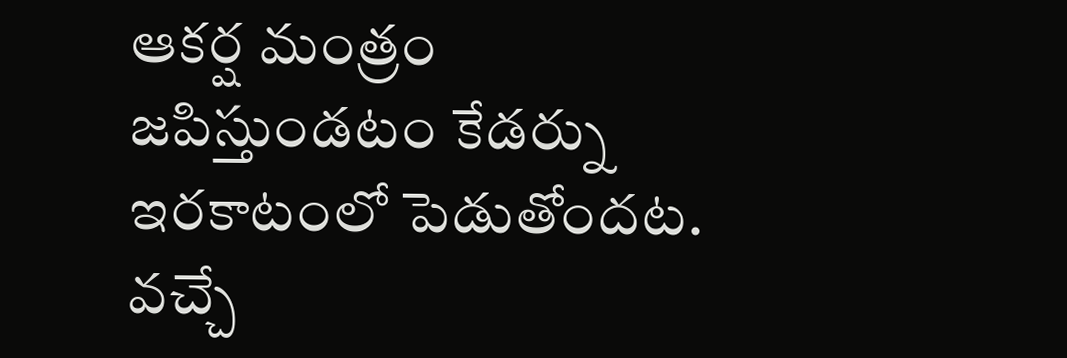ఆకర్ష మంత్రం జపిస్తుండటం కేడర్ను ఇరకాటంలో పెడుతోందట. వచ్చే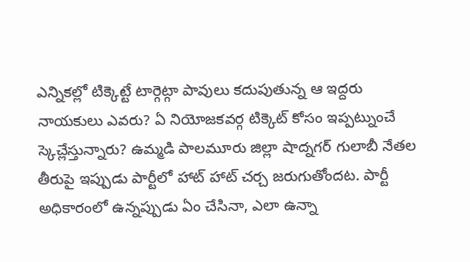ఎన్నికల్లో టిక్కెట్టే టార్గెట్గా పావులు కదుపుతున్న ఆ ఇద్దరు నాయకులు ఎవరు? ఏ నియోజకవర్గ టిక్కెట్ కోసం ఇప్పట్నుంచే స్కెచ్లేస్తున్నారు? ఉమ్మడి పాలమూరు జిల్లా షాద్నగర్ గులాబీ నేతల తీరుపై ఇప్పుడు పార్టీలో హాట్ హాట్ చర్చ జరుగుతోందట. పార్టీ అధికారంలో ఉన్నప్పుడు ఏం చేసినా, ఎలా ఉన్నా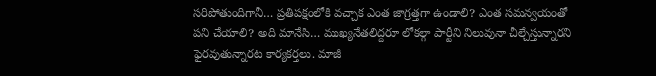సరిపోతుందిగానీ… ప్రతిపక్షంలోకి వచ్చాక ఎంత జాగ్రత్తగా ఉండాలి? ఎంత సమన్వయంతో పని చేయాలి? అది మానేసి… ముఖ్యనేతలిద్దరూ లోకల్గా పార్టీని నిలువునా చీల్చేస్తున్నారని ఫైరవుతున్నారట కార్యకర్తలు. మాజీ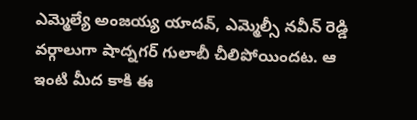ఎమ్మెల్యే అంజయ్య యాదవ్, ఎమ్మెల్సీ నవీన్ రెడ్డి వర్గాలుగా షాద్నగర్ గులాబీ చీలిపోయిందట. ఆ ఇంటి మీద కాకి ఈ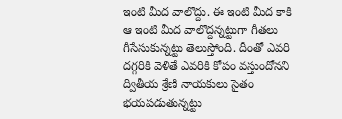ఇంటి మీద వాలొద్దు. ఈ ఇంటి మీద కాకి ఆ ఇంటి మీద వాలొద్దన్నట్టుగా గీతలు గీసేసుకున్నట్టు తెలుస్తోంది. దీంతో ఎవరి దగ్గరికి వెళితే ఎవరికి కోపం వస్తుందోనని ద్వితీయ శ్రేణి నాయకులు సైతం భయపడుతున్నట్టు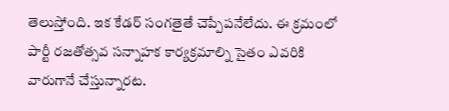తెలుస్తోంది. ఇక కేడర్ సంగతైతే చెప్పేపనేలేదు. ఈ క్రమంలో పార్టీ రజతోత్సవ సన్నాహక కార్యక్రమాల్ని సైతం ఎవరికి వారుగానే చేస్తున్నారట.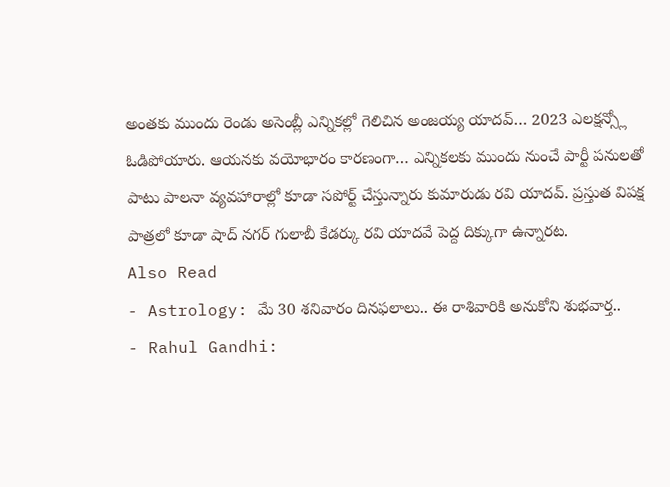అంతకు ముందు రెండు అసెంబ్లీ ఎన్నికల్లో గెలిచిన అంజయ్య యాదవ్… 2023 ఎలక్షన్స్లో ఓడిపోయారు. ఆయనకు వయోభారం కారణంగా… ఎన్నికలకు ముందు నుంచే పార్టీ పనులతో పాటు పాలనా వ్యవహారాల్లో కూడా సపోర్ట్ చేస్తున్నారు కుమారుడు రవి యాదవ్. ప్రస్తుత విపక్ష పాత్రలో కూడా షాద్ నగర్ గులాబీ కేడర్కు రవి యాదవే పెద్ద దిక్కుగా ఉన్నారట.
Also Read
- Astrology: మే 30 శనివారం దినఫలాలు.. ఈ రాశివారికి అనుకోని శుభవార్త..
- Rahul Gandhi: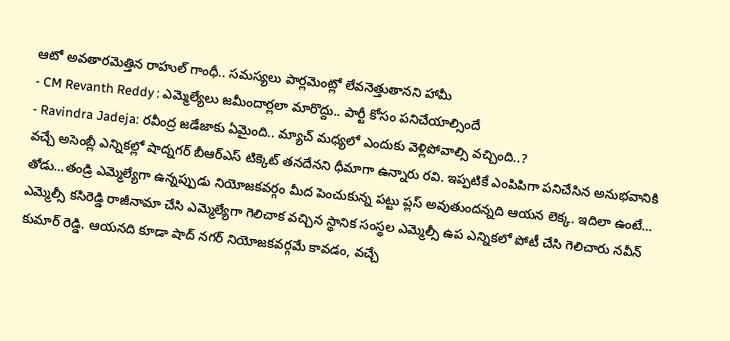ఆటో అవతారమెత్తిన రాహుల్ గాంధీ.. సమస్యలు పార్లమెంట్లో లేవనెత్తుతానని హామీ
- CM Revanth Reddy : ఎమ్మెల్యేలు జమీందార్లలా మారొద్దు.. పార్టీ కోసం పనిచేయాల్సిందే
- Ravindra Jadeja: రవీంద్ర జడేజాకు ఏమైంది.. మ్యాచ్ మధ్యలో ఎందుకు వెళ్లిపోవాల్సి వచ్చింది..?
వచ్చే అసెంబ్లీ ఎన్నికల్లో షాద్నగర్ బీఆర్ఎస్ టిక్కెట్ తనదేనని ధీమాగా ఉన్నారు రవి. ఇప్పటికే ఎంపిపిగా పనిచేసిన అనుభవానికి తోడు…తండ్రి ఎమ్మెల్యేగా ఉన్నప్పుడు నియోజకవర్గం మీద పెంచుకున్న పట్టు ప్లస్ అవుతుందన్నది ఆయన లెక్క. ఇదిలా ఉంటే… ఎమ్మెల్సీ కసిరెడ్డి రాజీనామా చేసి ఎమ్మెల్యేగా గెలిచాక వచ్చిన స్థానిక సంస్థల ఎమ్మెల్సీ ఉప ఎన్నికలో పోటీ చేసి గెలిచారు నవీన్ కుమార్ రెడ్డి. ఆయనది కూడా షాద్ నగర్ నియోజకవర్గమే కావడం, వచ్చే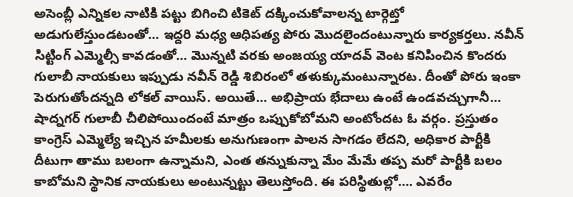అసెంబ్లీ ఎన్నికల నాటికి పట్టు బిగించి టికెట్ దక్కించుకోవాలన్న టార్గెట్తో అడుగులేస్తుండటంతో… ఇద్దరి మధ్య ఆధిపత్య పోరు మొదలైందంటున్నారు కార్యకర్తలు. నవీన్ సిట్టింగ్ ఎమ్మెల్సీ కావడంతో… మొన్నటి వరకు అంజయ్య యాదవ్ వెంట కనిపించిన కొందరు గులాబీ నాయకులు ఇప్పుడు నవీన్ రెడ్డి శిబిరంలో తళుక్కుమంటున్నారట. దీంతో పోరు ఇంకా పెరుగుతోందన్నది లోకల్ వాయిస్. అయితే… అభిప్రాయ భేదాలు ఉంటే ఉండవచ్చుగానీ… షాద్నగర్ గులాబీ చీలిపోయిందంటే మాత్రం ఒప్పుకోబోమని అంటోందట ఓ వర్గం. ప్రస్తుతం కాంగ్రెస్ ఎమ్మెల్యే ఇచ్చిన హమీలకు అనుగుణంగా పాలన సాగడం లేదని, అధికార పార్టీకి దీటుగా తాము బలంగా ఉన్నామని, ఎంత తన్నుకున్నా మేం మేమే తప్ప మరో పార్టీకి బలం కాబోమని స్థానిక నాయకులు అంటున్నట్టు తెలుస్తోంది. ఈ పరిస్థితుల్లో…. ఎవరేం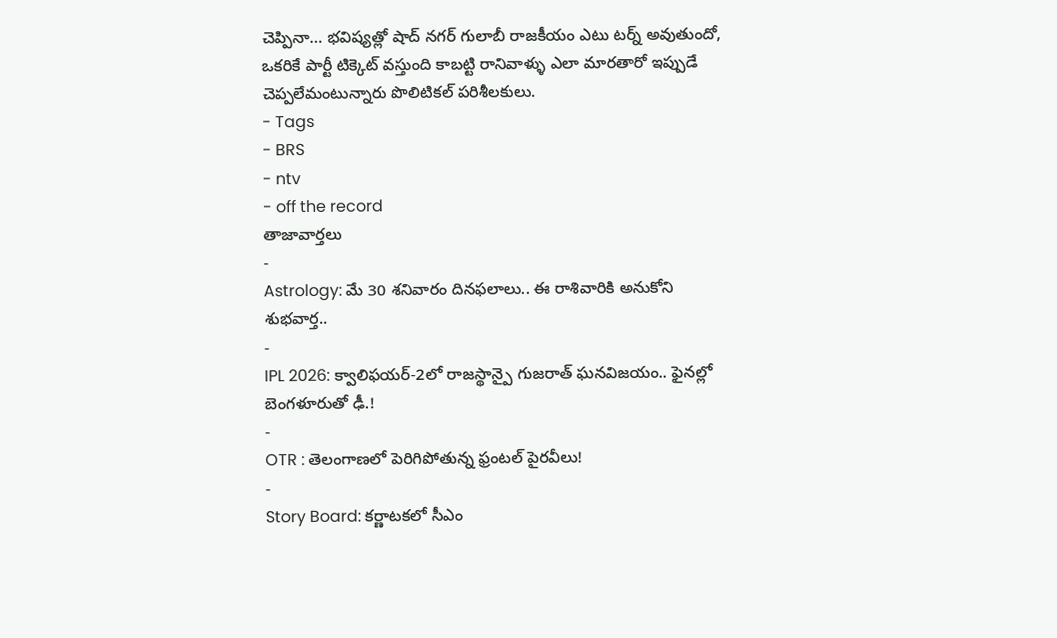చెప్పినా… భవిష్యత్లో షాద్ నగర్ గులాబీ రాజకీయం ఎటు టర్న్ అవుతుందో, ఒకరికే పార్టీ టిక్కెట్ వస్తుంది కాబట్టి రానివాళ్ళు ఎలా మారతారో ఇప్పుడే చెప్పలేమంటున్నారు పొలిటికల్ పరిశీలకులు.
- Tags
- BRS
- ntv
- off the record
తాజావార్తలు
-
Astrology: మే 30 శనివారం దినఫలాలు.. ఈ రాశివారికి అనుకోని శుభవార్త..
-
IPL 2026: క్వాలిఫయర్-2లో రాజస్థాన్పై గుజరాత్ ఘనవిజయం.. ఫైనల్లో బెంగళూరుతో ఢీ.!
-
OTR : తెలంగాణలో పెరిగిపోతున్న ఫ్రంటల్ పైరవీలు!
-
Story Board: కర్ణాటకలో సీఎం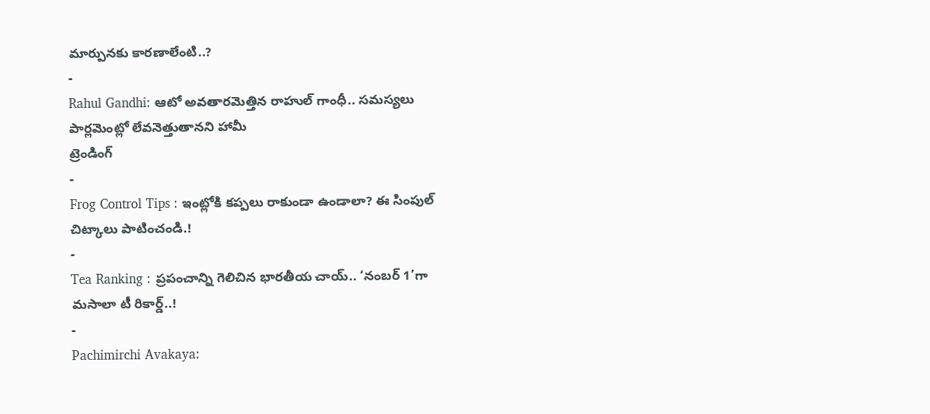మార్పునకు కారణాలేంటి..?
-
Rahul Gandhi: ఆటో అవతారమెత్తిన రాహుల్ గాంధీ.. సమస్యలు పార్లమెంట్లో లేవనెత్తుతానని హామీ
ట్రెండింగ్
-
Frog Control Tips : ఇంట్లోకి కప్పలు రాకుండా ఉండాలా? ఈ సింపుల్ చిట్కాలు పాటించండి.!
-
Tea Ranking : ప్రపంచాన్ని గెలిచిన భారతీయ చాయ్.. ‘నంబర్ 1’గా మసాలా టీ రికార్డ్..!
-
Pachimirchi Avakaya: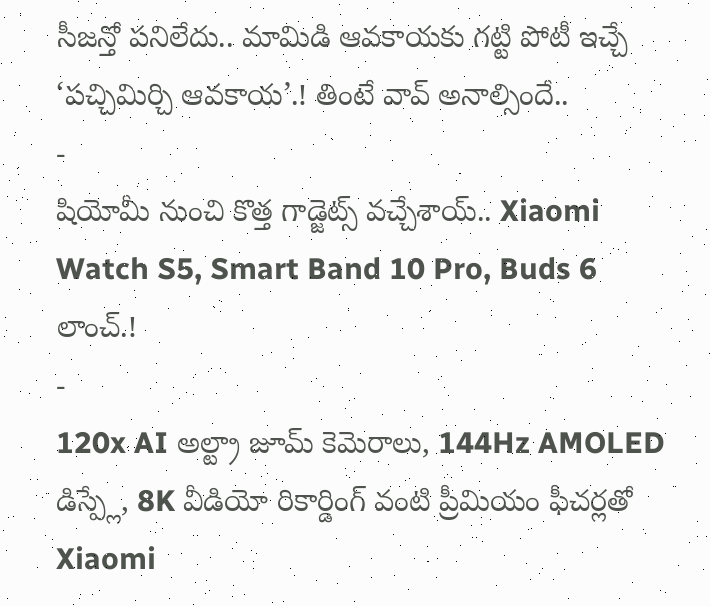సీజన్తో పనిలేదు.. మామిడి ఆవకాయకు గట్టి పోటీ ఇచ్చే ‘పచ్చిమిర్చి ఆవకాయ’.! తింటే వావ్ అనాల్సిందే..
-
షియోమీ నుంచి కొత్త గాడ్జెట్స్ వచ్చేశాయ్.. Xiaomi Watch S5, Smart Band 10 Pro, Buds 6 లాంచ్.!
-
120x AI అల్ట్రా జూమ్ కెమెరాలు, 144Hz AMOLED డిస్ప్లే, 8K వీడియో రికార్డింగ్ వంటి ప్రీమియం ఫీచర్లతో Xiaomi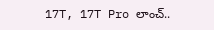17T, 17T Pro లాంచ్..